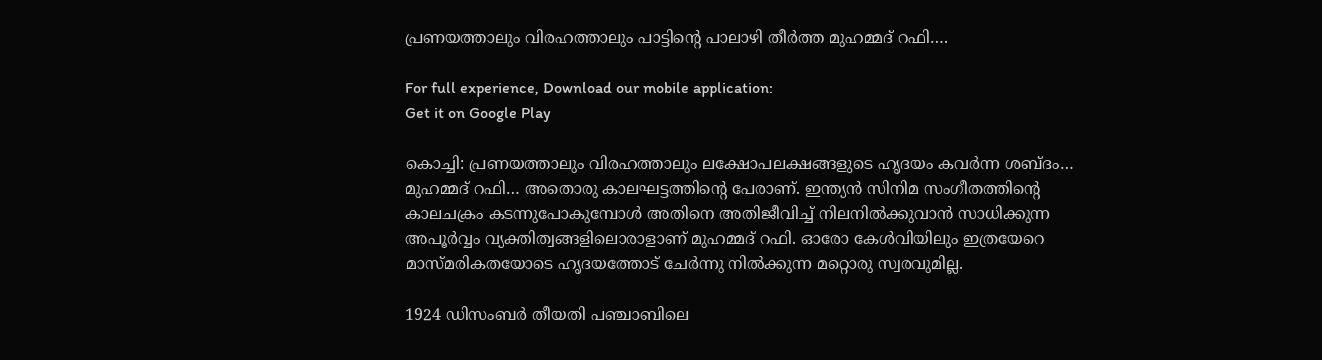പ്രണയത്താലും വിരഹത്താലും പാട്ടിന്റെ പാലാഴി തീർത്ത മുഹമ്മദ് റഫി….

For full experience, Download our mobile application:
Get it on Google Play

കൊച്ചി: പ്രണയത്താലും വിരഹത്താലും ലക്ഷോപലക്ഷങ്ങളുടെ ഹൃദയം കവർന്ന ശബ്ദം… മുഹമ്മദ് റഫി… അതൊരു കാലഘട്ടത്തിന്റെ പേരാണ്. ഇന്ത്യൻ സിനിമ സംഗീതത്തിന്റെ കാലചക്രം കടന്നുപോകുമ്പോൾ അതിനെ അതിജീവിച്ച് നിലനിൽക്കുവാൻ സാധിക്കുന്ന അപൂർവ്വം വ്യക്തിത്വങ്ങളിലൊരാളാണ് മുഹമ്മദ് റഫി. ഓരോ കേൾവിയിലും ഇത്രയേറെ മാസ്മരികതയോടെ ഹൃദയത്തോട് ചേർന്നു നിൽക്കുന്ന മറ്റൊരു സ്വരവുമില്ല.

1924 ഡിസംബർ തീയതി പഞ്ചാബിലെ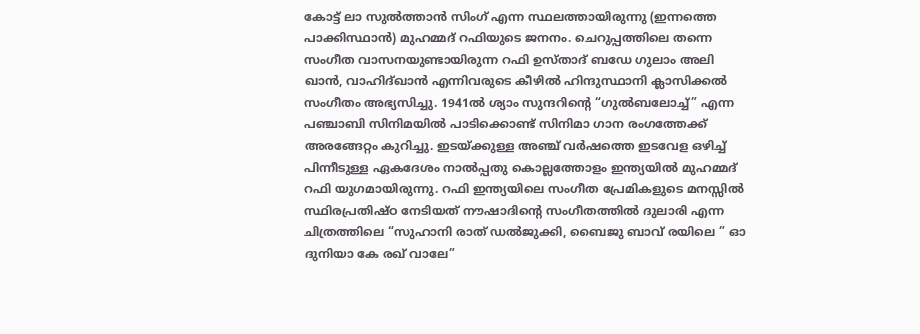കോട്ട് ലാ സുൽത്താൻ സിംഗ് എന്ന സ്ഥലത്തായിരുന്നു (ഇന്നത്തെ പാക്കിസ്ഥാൻ) മുഹമ്മദ് റഫിയുടെ ജനനം. ചെറുപ്പത്തിലെ തന്നെ സംഗീത വാസനയുണ്ടായിരുന്ന റഫി ഉസ്താദ് ബഡേ ഗുലാം അലി ഖാൻ, വാഹിദ്ഖാൻ എന്നിവരുടെ കീഴിൽ ഹിന്ദുസ്ഥാനി ക്ലാസിക്കൽ സംഗീതം അഭ്യസിച്ചു. 1941ല്‍ ശ്യാം സുന്ദറിന്റെ “ഗുല്‍ബലോച്ച്” എന്ന പഞ്ചാബി സിനിമയിൽ പാടിക്കൊണ്ട് സിനിമാ ഗാന രംഗത്തേക്ക് അരങ്ങേറ്റം കുറിച്ചു. ഇടയ്ക്കുള്ള അഞ്ച് വർഷത്തെ ഇടവേള ഒഴിച്ച് പിന്നീടുള്ള ഏകദേശം നാൽപ്പതു കൊല്ലത്തോളം ഇന്ത്യയിൽ മുഹമ്മദ് റഫി യുഗമായിരുന്നു. റഫി ഇന്ത്യയിലെ സംഗീത പ്രേമികളുടെ മനസ്സിൽ സ്ഥിരപ്രതിഷ്ഠ നേടിയത് നൗഷാദിന്റെ സംഗീതത്തിൽ ദുലാരി എന്ന ചിത്രത്തിലെ “സുഹാനി രാത് ഡൽജുക്കി, ബൈജു ബാവ് രയിലെ ” ഓ ദുനിയാ കേ രഖ് വാലേ”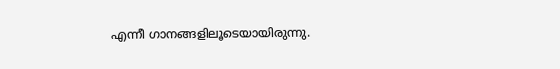എന്നീ ഗാനങ്ങളിലൂടെയായിരുന്നു.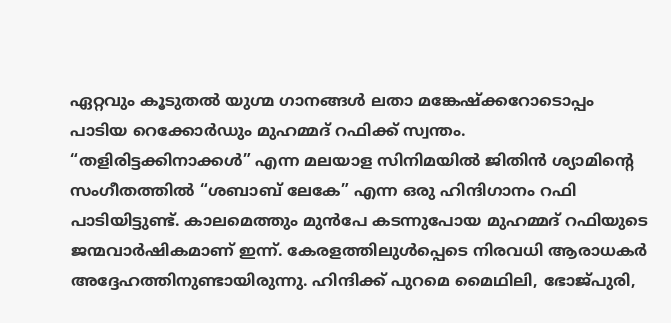ഏറ്റവും കൂടുതൽ യുഗ്മ ഗാനങ്ങൾ ലതാ മങ്കേഷ്ക്കറോടൊപ്പം പാടിയ റെക്കോർഡും മുഹമ്മദ് റഫിക്ക് സ്വന്തം. “തളിരിട്ടക്കിനാക്കൾ” എന്ന മലയാള സിനിമയിൽ ജിതിൻ ശ്യാമിന്റെ സംഗീതത്തിൽ “ശബാബ് ലേകേ” എന്ന ഒരു ഹിന്ദിഗാനം റഫി പാടിയിട്ടുണ്ട്. കാലമെത്തും മുൻപേ കടന്നുപോയ മുഹമ്മദ് റഫിയുടെ ജന്മവാര്‍ഷികമാണ് ഇന്ന്. കേരളത്തിലുൾപ്പെടെ നിരവധി ആരാധകർ അദ്ദേഹത്തിനുണ്ടായിരുന്നു. ഹിന്ദിക്ക് പുറമെ മൈഥിലി, ഭോജ്പുരി,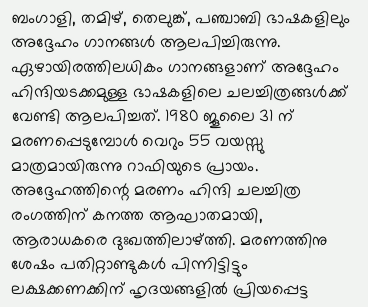ബംഗാളി, തമിഴ്, തെലുങ്ക്, പഞ്ചാബി ഭാഷകളിലും അദ്ദേഹം ഗാനങ്ങൾ ആലപിച്ചിരുന്നു. ഏഴായിരത്തിലധികം ഗാനങ്ങളാണ് അദ്ദേഹം ഹിന്ദിയടക്കമുള്ള ഭാഷകളിലെ ചലച്ചിത്രങ്ങൾക്ക് വേണ്ടി ആലപിച്ചത്. 1980 ജൂലൈ 31 ന് മരണപ്പെടുമ്പോൾ വെറും 55 വയസ്സു മാത്രമായിരുന്നു റാഫിയുടെ പ്രായം. അദ്ദേഹത്തിന്റെ മരണം ഹിന്ദി ചലച്ചിത്ര രംഗത്തിന് കനത്ത ആഘാതമായി, ആരാധകരെ ദുഃഖത്തിലാഴ്ത്തി. മരണത്തിനു ശേഷം പതിറ്റാണ്ടുകൾ പിന്നിട്ടിട്ടും ലക്ഷക്കണക്കിന് ഹൃദയങ്ങളിൽ പ്രിയപ്പെട്ട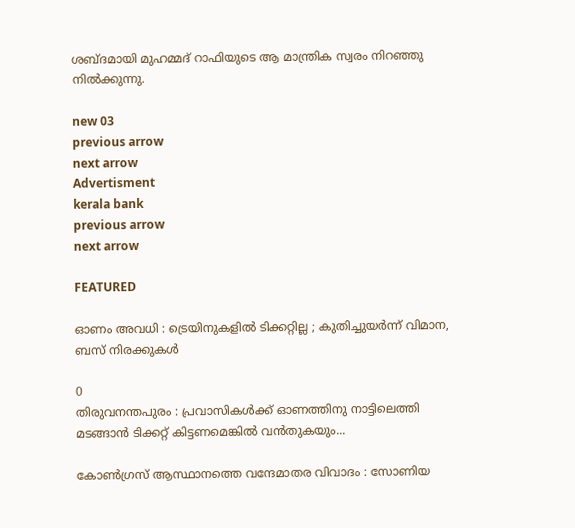ശബ്ദമായി മുഹമ്മദ് റാഫിയുടെ ആ മാന്ത്രിക സ്വരം നിറഞ്ഞു നിൽക്കുന്നു.

new 03
previous arrow
next arrow
Advertisment
kerala bank
previous arrow
next arrow

FEATURED

ഓണം അവധി : ട്രെയിനുകളിൽ ടിക്കറ്റില്ല ; കുതിച്ചുയർന്ന് വിമാന, ബസ് നിരക്കുകൾ

0
തിരുവനന്തപുരം : പ്രവാസികൾക്ക് ഓണത്തിനു നാട്ടിലെത്തി മടങ്ങാൻ ടിക്കറ്റ് കിട്ടണമെങ്കിൽ വൻതുകയും...

കോൺഗ്രസ് ആസ്ഥാനത്തെ വന്ദേമാതര വിവാദം : സോണിയ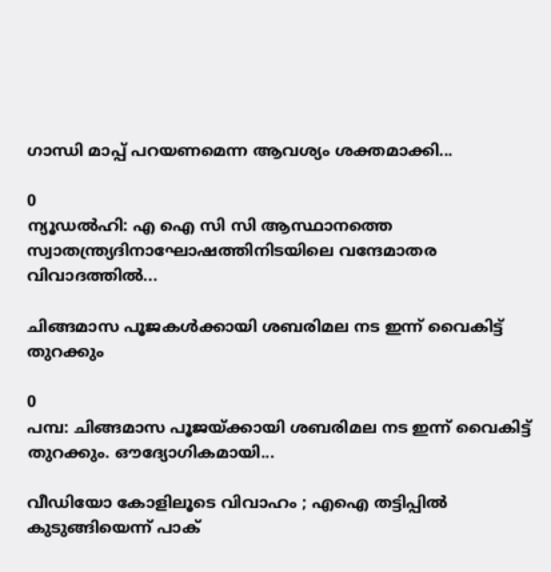ഗാന്ധി മാപ്പ് പറയണമെന്ന ആവശ്യം ശക്തമാക്കി...

0
ന്യൂഡൽഹി: എ ഐ സി സി ആസ്ഥാനത്തെ സ്വാതന്ത്ര്യദിനാഘോഷത്തിനിടയിലെ വന്ദേമാതര വിവാദത്തിൽ...

ചിങ്ങമാസ പൂജകൾക്കായി ശബരിമല നട ഇന്ന് വൈകിട്ട് തുറക്കും

0
പമ്പ: ചിങ്ങമാസ പൂജയ്ക്കായി ശബരിമല നട ഇന്ന് വൈകിട്ട് തുറക്കും. ഔദ്യോഗികമായി...

വീഡിയോ കോളിലൂടെ വിവാഹം ; എഐ തട്ടിപ്പിൽ കുടുങ്ങിയെന്ന് പാക്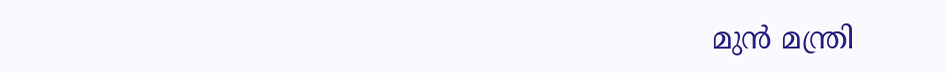മുൻ മന്ത്രി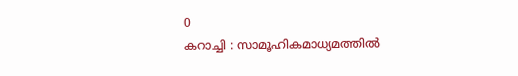0
കറാച്ചി : സാമൂഹികമാധ്യമത്തിൽ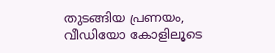തുടങ്ങിയ പ്രണയം, വീഡിയോ കോളിലൂടെ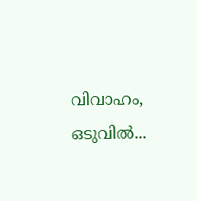വിവാഹം, ഒടുവിൽ...